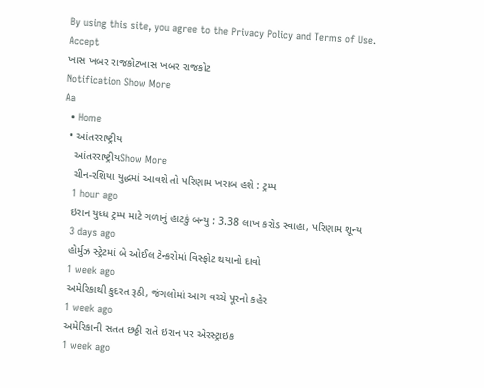By using this site, you agree to the Privacy Policy and Terms of Use.
Accept
ખાસ ખબર રાજકોટખાસ ખબર રાજકોટ
Notification Show More
Aa
  • Home
  • આંતરરાષ્ટ્રીય
    આંતરરાષ્ટ્રીયShow More
    ચીન-રશિયા યુદ્ધમાં આવશે તો પરિણામ ખરાબ હશે : ટ્રમ્પ
    1 hour ago
    ઇરાન યુધ્ધ ટ્રમ્પ માટે ગળાનું હાટકું બન્યુ : 3.38 લાખ કરોડ સ્વાહા, પરિણામ શૂન્ય
    3 days ago
    હોર્મુઝ સ્ટ્રેટમાં બે ઓઈલ ટેન્કરોમાં વિસ્ફોટ થયાનો દાવો
    1 week ago
    અમેરિકાથી કુદરત રૂઠી, જંગલોમાં આગ વચ્ચે પૂરનો કહેર
    1 week ago
    અમેરિકાની સતત છઠ્ઠી રાતે ઇરાન પર એરસ્ટ્રાઇક
    1 week ago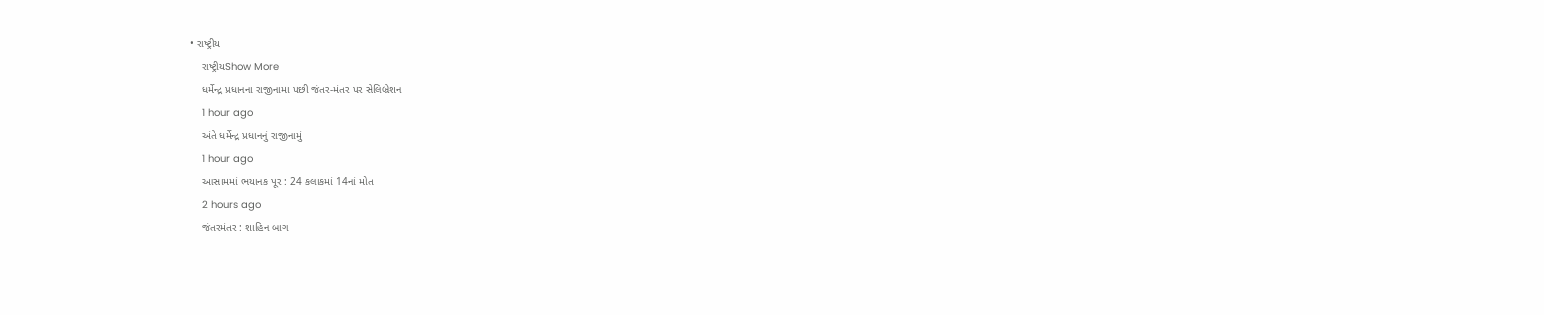• રાષ્ટ્રીય
    રાષ્ટ્રીયShow More
    ધર્મેન્દ્ર પ્રધાનના રાજીનામા પછી જંતર-મંતર પર સેલિબ્રેશન
    1 hour ago
    અંતે ધર્મેન્દ્ર પ્રધાનનું રાજીનામું
    1 hour ago
    આસામમાં ભયાનક પૂર : 24 કલાકમાં 14નાં મોત
    2 hours ago
    જંતરમંતર : શાહિન બાગ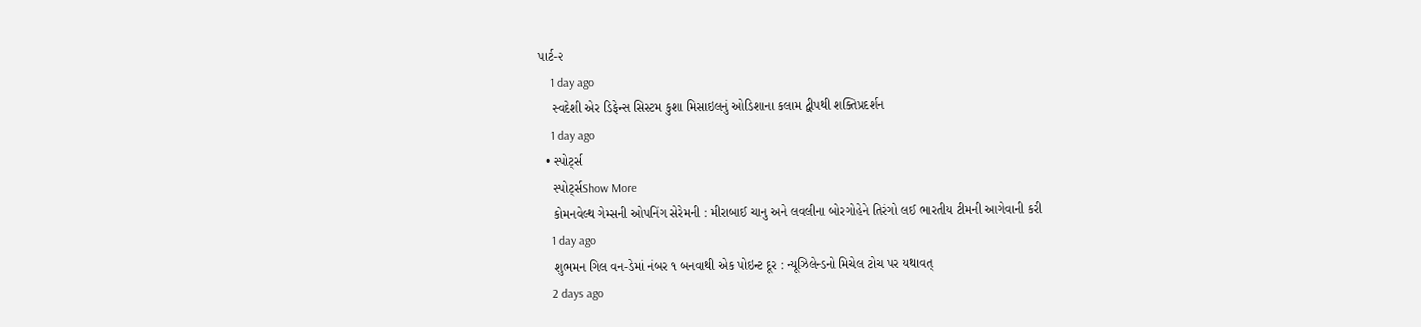પાર્ટ-૨
    1 day ago
    સ્વદેશી એર ડિફેન્સ સિસ્ટમ કુશા મિસાઇલનું ઓડિશાના કલામ દ્વીપથી શક્તિપ્રદર્શન
    1 day ago
  • સ્પોર્ટ્સ
    સ્પોર્ટ્સShow More
    કોમનવેલ્થ ગેમ્સની ઓપનિંગ સેરેમની : મીરાબાઈ ચાનુ અને લવલીના બોરગોહેને તિરંગો લઈ ભારતીય ટીમની આગેવાની કરી
    1 day ago
    શુભમન ગિલ વન-ડેમાં નંબર ૧ બનવાથી એક પોઇન્ટ દૂર : ન્યૂઝિલેન્ડનો મિચેલ ટોચ પર યથાવત્
    2 days ago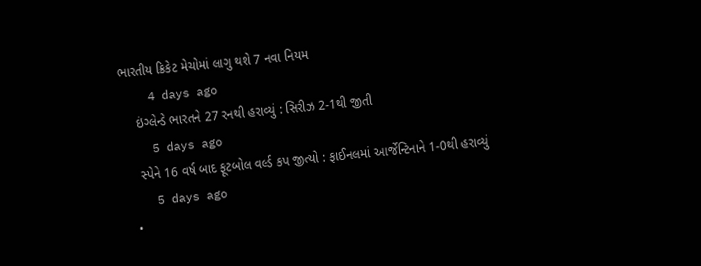ભારતીય ક્રિકેટ મેચોમાં લાગુ થશે 7 નવા નિયમ
    4 days ago
    ઇંગ્લેન્ડે ભારતને 27 રનથી હરાવ્યું : સિરીઝ 2-1થી જીતી
    5 days ago
    સ્પેને 16 વર્ષ બાદ ફૂટબોલ વર્લ્ડ કપ જીત્યો : ફાઈનલમાં આર્જેન્ટિનાને 1-0થી હરાવ્યું
    5 days ago
  •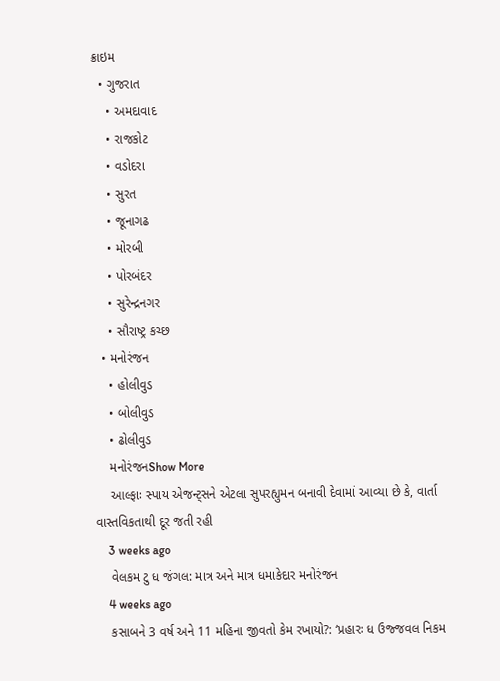ક્રાઇમ
  • ગુજરાત
    • અમદાવાદ
    • રાજકોટ
    • વડોદરા
    • સુરત
    • જૂનાગઢ
    • મોરબી
    • પોરબંદર
    • સુરેન્દ્રનગર
    • સૌરાષ્ટ્ર કચ્છ
  • મનોરંજન
    • હોલીવુડ
    • બોલીવુડ
    • ઢોલીવુડ
    મનોરંજનShow More
    આલ્ફાઃ સ્પાય એજન્ટ્સને એટલા સુપરહ્યુમન બનાવી દેવામાં આવ્યા છે કે, વાર્તા વાસ્તવિકતાથી દૂર જતી રહી
    3 weeks ago
    વેલકમ ટુ ધ જંગલ: માત્ર અને માત્ર ધમાકેદાર મનોરંજન
    4 weeks ago
    કસાબને 3 વર્ષ અને 11 મહિના જીવતો કેમ રખાયો?: ‘પ્રહારઃ ધ ઉજ્જવલ નિકમ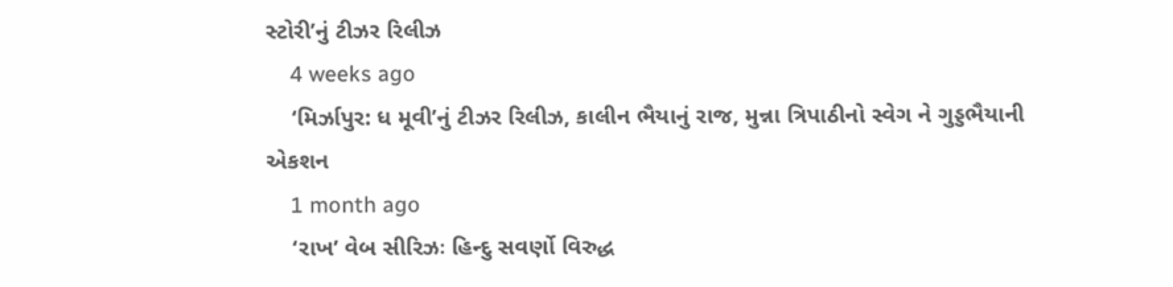સ્ટોરી’નું ટીઝર રિલીઝ
    4 weeks ago
    ‘મિર્ઝાપુર: ધ મૂવી’નું ટીઝર રિલીઝ, કાલીન ભૈયાનું રાજ, મુન્ના ત્રિપાઠીનો સ્વેગ ને ગુડ્ડભૈયાની એકશન
    1 month ago
    ‘રાખ’ વેબ સીરિઝઃ હિન્દુ સવર્ણો વિરુદ્ધ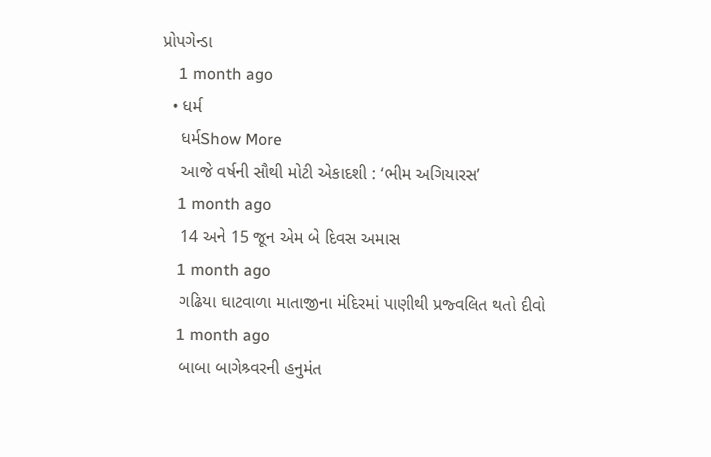પ્રોપગેન્ડા
    1 month ago
  • ધર્મ
    ધર્મShow More
    આજે વર્ષની સૌથી મોટી એકાદશી : ‘ભીમ અગિયારસ’
    1 month ago
    14 અને 15 જૂન એમ બે દિવસ અમાસ
    1 month ago
    ગઢિયા ઘાટવાળા માતાજીના મંદિરમાં પાણીથી પ્રજ્વલિત થતો દીવો
    1 month ago
    બાબા બાગેશ્ર્વરની હનુમંત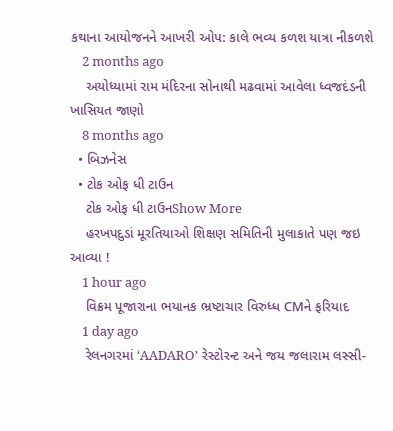કથાના આયોજનને આખરી ઓપ: કાલે ભવ્ય કળશ યાત્રા નીકળશે
    2 months ago
    અયોધ્યામાં રામ મંદિરના સોનાથી મઢવામાં આવેલા ધ્વજદંડની ખાસિયત જાણો
    8 months ago
  • બિઝનેસ
  • ટોક ઓફ ધી ટાઉન
    ટોક ઓફ ધી ટાઉનShow More
    હરખપદુડાં મૂરતિયાઓ શિક્ષણ સમિતિની મુલાકાતે પણ જઇ આવ્યા !
    1 hour ago
    વિક્રમ પૂજારાના ભયાનક ભ્રષ્ટાચાર વિરુધ્ધ CMને ફરિયાદ
    1 day ago
    રેલનગરમાં ‘AADARO’ રેસ્ટોરન્ટ અને જય જલારામ લસ્સી-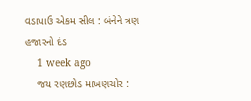વડાપાઉ એકમ સીલ : બંનેને ત્રણ હજારનો દંડ
    1 week ago
    જય રણછોડ માખણચોર :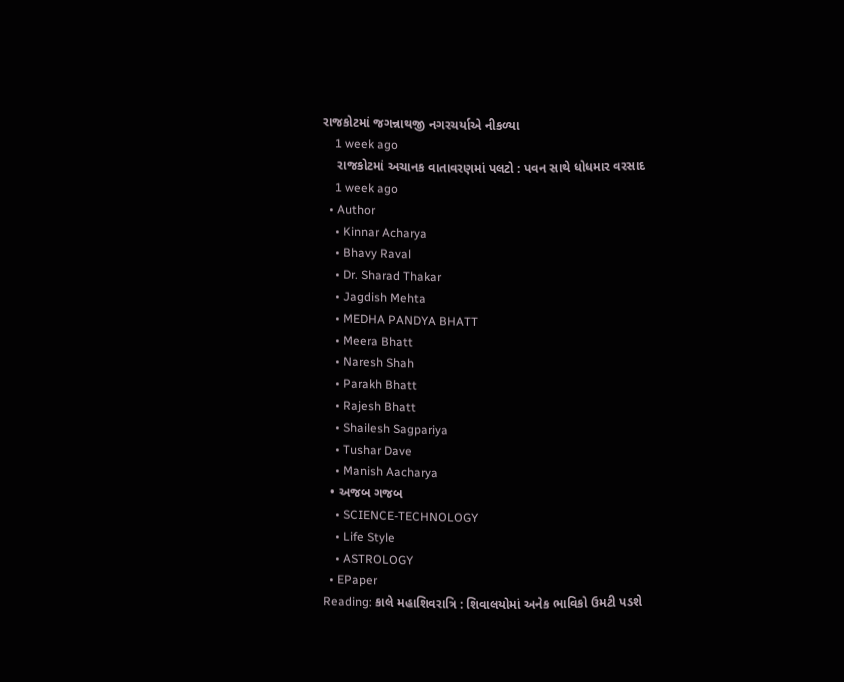રાજકોટમાં જગન્નાથજી નગરચર્યાએ નીકળ્યા
    1 week ago
    રાજકોટમાં અચાનક વાતાવરણમાં પલટો : પવન સાથે ધોધમાર વરસાદ
    1 week ago
  • Author
    • Kinnar Acharya
    • Bhavy Raval
    • Dr. Sharad Thakar
    • Jagdish Mehta
    • MEDHA PANDYA BHATT
    • Meera Bhatt
    • Naresh Shah
    • Parakh Bhatt
    • Rajesh Bhatt
    • Shailesh Sagpariya
    • Tushar Dave
    • Manish Aacharya
  • અજબ ગજબ
    • SCIENCE-TECHNOLOGY
    • Life Style
    • ASTROLOGY
  • EPaper
Reading: કાલે મહાશિવરાત્રિ : શિવાલયોમાં અનેક ભાવિકો ઉમટી પડશે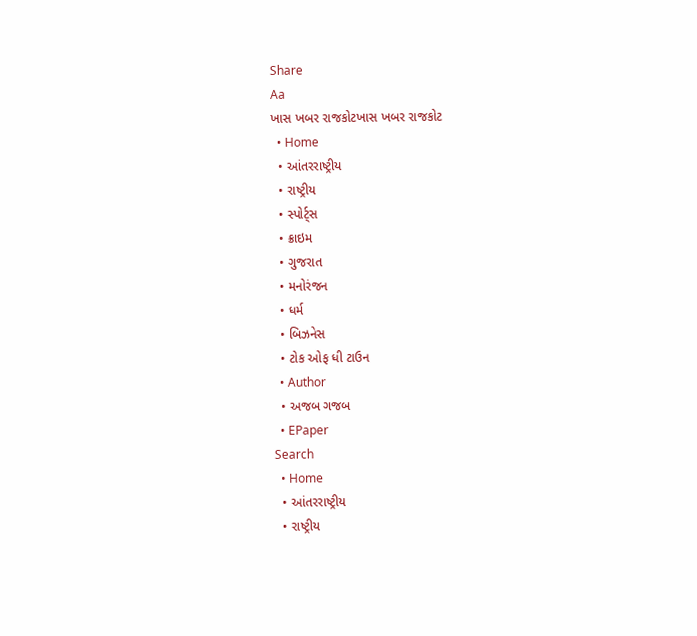Share
Aa
ખાસ ખબર રાજકોટખાસ ખબર રાજકોટ
  • Home
  • આંતરરાષ્ટ્રીય
  • રાષ્ટ્રીય
  • સ્પોર્ટ્સ
  • ક્રાઇમ
  • ગુજરાત
  • મનોરંજન
  • ધર્મ
  • બિઝનેસ
  • ટોક ઓફ ધી ટાઉન
  • Author
  • અજબ ગજબ
  • EPaper
Search
  • Home
  • આંતરરાષ્ટ્રીય
  • રાષ્ટ્રીય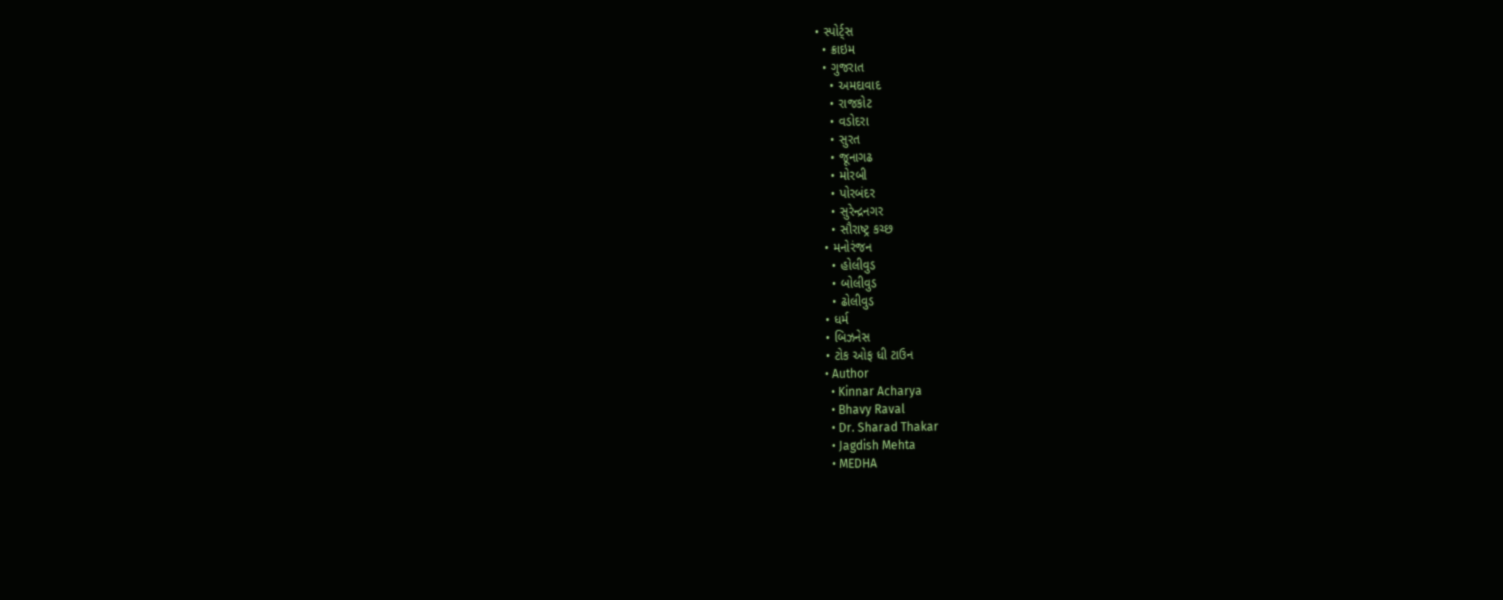• સ્પોર્ટ્સ
  • ક્રાઇમ
  • ગુજરાત
    • અમદાવાદ
    • રાજકોટ
    • વડોદરા
    • સુરત
    • જૂનાગઢ
    • મોરબી
    • પોરબંદર
    • સુરેન્દ્રનગર
    • સૌરાષ્ટ્ર કચ્છ
  • મનોરંજન
    • હોલીવુડ
    • બોલીવુડ
    • ઢોલીવુડ
  • ધર્મ
  • બિઝનેસ
  • ટોક ઓફ ધી ટાઉન
  • Author
    • Kinnar Acharya
    • Bhavy Raval
    • Dr. Sharad Thakar
    • Jagdish Mehta
    • MEDHA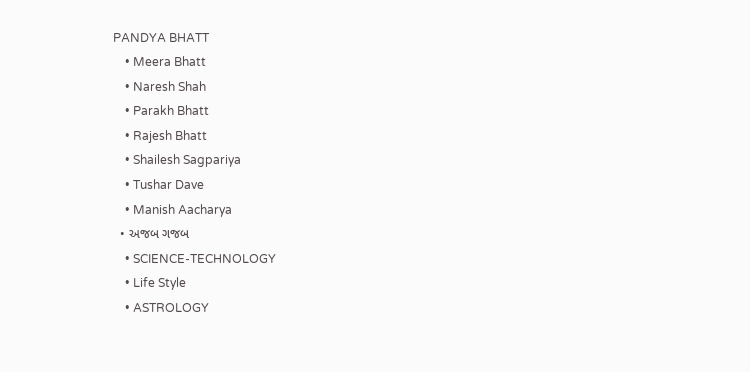PANDYA BHATT
    • Meera Bhatt
    • Naresh Shah
    • Parakh Bhatt
    • Rajesh Bhatt
    • Shailesh Sagpariya
    • Tushar Dave
    • Manish Aacharya
  • અજબ ગજબ
    • SCIENCE-TECHNOLOGY
    • Life Style
    • ASTROLOGY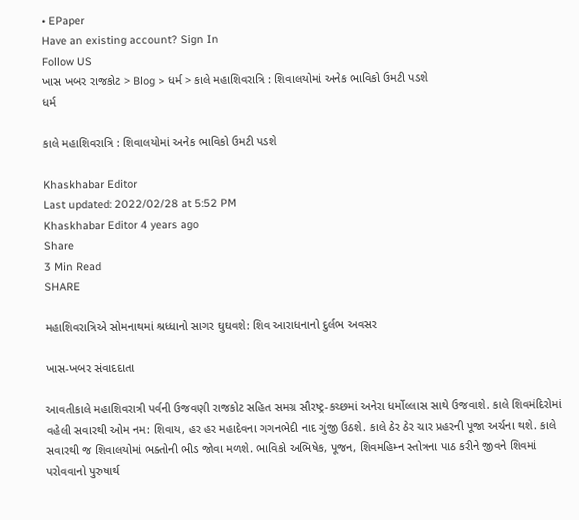• EPaper
Have an existing account? Sign In
Follow US
ખાસ ખબર રાજકોટ > Blog > ધર્મ > કાલે મહાશિવરાત્રિ : શિવાલયોમાં અનેક ભાવિકો ઉમટી પડશે
ધર્મ

કાલે મહાશિવરાત્રિ : શિવાલયોમાં અનેક ભાવિકો ઉમટી પડશે

Khaskhabar Editor
Last updated: 2022/02/28 at 5:52 PM
Khaskhabar Editor 4 years ago
Share
3 Min Read
SHARE

મહાશિવરાત્રિએ સોમનાથમાં શ્રધ્ધાનો સાગર ઘુઘવશે: શિવ આરાધનાનો દુર્લભ અવસર

ખાસ-ખબર સંવાદદાતા

આવતીકાલે મહાશિવરાત્રી પર્વની ઉજવણી રાજકોટ સહિત સમગ્ર સૌરષ્ટ્ર-કચ્છમાં અનેરા ધર્મોલ્લાસ સાથે ઉજવાશે. કાલે શિવમંદિરોમાં વહેલી સવારથી ઓમ નમ: શિવાય, હર હર મહાદેવના ગગનભેદી નાદ ગુંજી ઉઠશે. કાલે ઠેર ઠેર ચાર પ્રહરની પૂજા અર્ચના થશે. કાલે સવારથી જ શિવાલયોમાં ભક્તોની ભીડ જોવા મળશે. ભાવિકો અભિષેક, પૂજન, શિવમહિમ્ન સ્તોત્રના પાઠ કરીને જીવને શિવમાં પરોવવાનો પુરુષાર્થ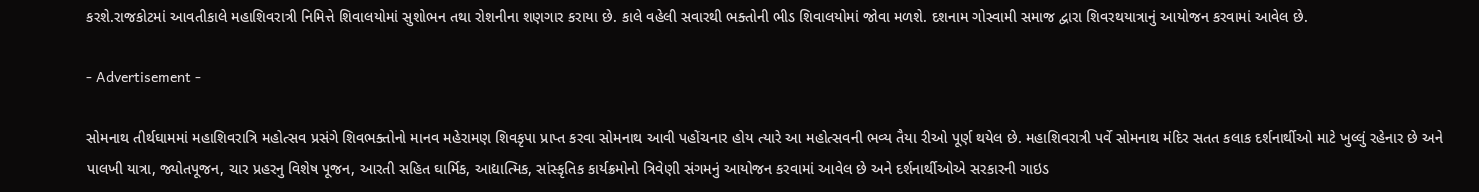કરશે.રાજકોટમાં આવતીકાલે મહાશિવરાત્રી નિમિત્તે શિવાલયોમાં સુશોભન તથા રોશનીના શણગાર કરાયા છે. કાલે વહેલી સવારથી ભક્તોની ભીડ શિવાલયોમાં જોવા મળશે. દશનામ ગોસ્વામી સમાજ દ્વારા શિવરથયાત્રાનું આયોજન કરવામાં આવેલ છે.

- Advertisement -

સોમનાથ તીર્થઘામમાં મહાશિવરાત્રિ મહોત્સવ પ્રસંગે શિવભક્તોનો માનવ મહેરામણ શિવકૃપા પ્રાપ્ત કરવા સોમનાથ આવી પહોંચનાર હોય ત્યારે આ મહોત્સવની ભવ્ય તૈયા રીઓ પૂર્ણ થયેલ છે. મહાશિવરાત્રી પર્વે સોમનાથ મંદિર સતત કલાક દર્શનાર્થીઓ માટે ખુલ્લું રહેનાર છે અને પાલખી યાત્રા, જ્યોતપૂજન, ચાર પ્રહરનુ વિશેષ પૂજન, આરતી સહિત ઘાર્મિક, આદ્યાત્મિક, સાંસ્કૃતિક કાર્યક્રમોનો ત્રિવેણી સંગમનું આયોજન કરવામાં આવેલ છે અને દર્શનાર્થીઓએ સરકારની ગાઇડ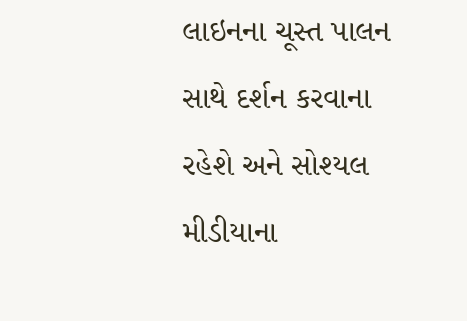લાઇનના ચૂસ્ત પાલન સાથે દર્શન કરવાના રહેશે અને સોશ્યલ મીડીયાના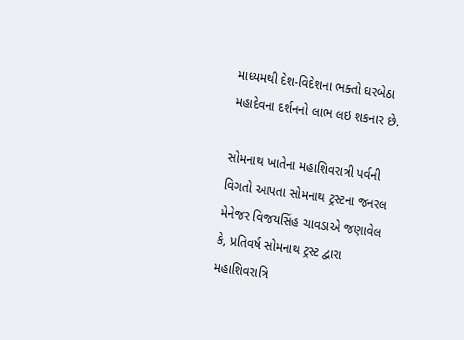માધ્યમથી દેશ-વિદેશના ભક્તો ઘરબેઠા મહાદેવના દર્શનનો લાભ લઇ શકનાર છે.

સોમનાથ ખાતેના મહાશિવરાત્રી પર્વની વિગતો આપતા સોમનાથ ટ્રસ્ટના જનરલ મેનેજર વિજયસિંહ ચાવડાએ જણાવેલ કે, પ્રતિવર્ષ સોમનાથ ટ્રસ્ટ દ્વારા મહાશિવરાત્રિ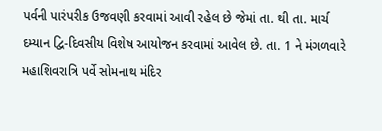પર્વની પારંપરીક ઉજવણી કરવામાં આવી રહેલ છે જેમાં તા. થી તા. માર્ચ દમ્યાન દ્વિ-દિવસીય વિશેષ આયોજન કરવામાં આવેલ છે. તા. 1 ને મંગળવારે મહાશિવરાત્રિ પર્વે સોમનાથ મંદિર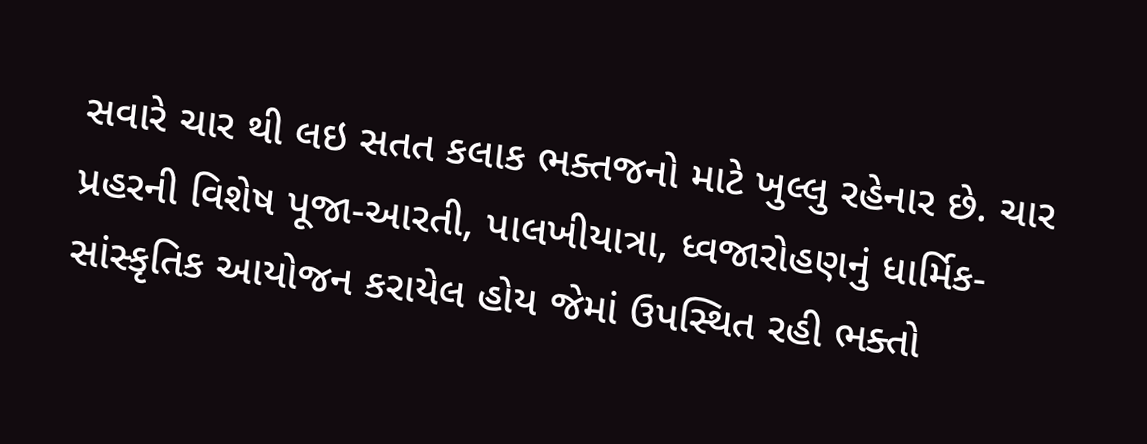સવારે ચાર થી લઇ સતત કલાક ભક્તજનો માટે ખુલ્લુ રહેનાર છે. ચાર પ્રહરની વિશેષ પૂજા-આરતી, પાલખીયાત્રા, ધ્વજારોહણનું ધાર્મિક-સાંસ્કૃતિક આયોજન કરાયેલ હોય જેમાં ઉપસ્થિત રહી ભક્તો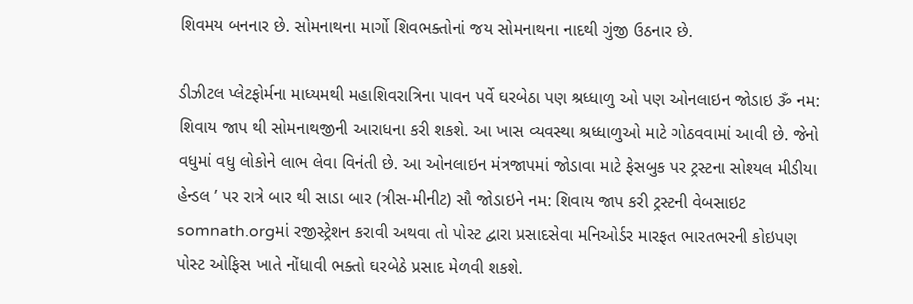શિવમય બનનાર છે. સોમનાથના માર્ગો શિવભક્તોનાં જય સોમનાથના નાદથી ગુંજી ઉઠનાર છે.

ડીઝીટલ પ્લેટફોર્મના માધ્યમથી મહાશિવરાત્રિના પાવન પર્વે ઘરબેઠા પણ શ્રધ્ધાળુ ઓ પણ ઓનલાઇન જોડાઇ ૐ નમ: શિવાય જાપ થી સોમનાથજીની આરાધના કરી શકશે. આ ખાસ વ્યવસ્થા શ્રધ્ધાળુઓ માટે ગોઠવવામાં આવી છે. જેનો વધુમાં વધુ લોકોને લાભ લેવા વિનંતી છે. આ ઓનલાઇન મંત્રજાપમાં જોડાવા માટે ફેસબુક પર ટ્રસ્ટના સોશ્યલ મીડીયા હેન્ડલ ’ પર રાત્રે બાર થી સાડા બાર (ત્રીસ-મીનીટ) સૌ જોડાઇને નમ: શિવાય જાપ કરી ટ્રસ્ટની વેબસાઇટ somnath.orgમાં રજીસ્ટ્રેશન કરાવી અથવા તો પોસ્ટ દ્વારા પ્રસાદસેવા મનિઓર્ડર મારફત ભારતભરની કોઇપણ પોસ્ટ ઓફિસ ખાતે નોંધાવી ભક્તો ઘરબેઠે પ્રસાદ મેળવી શકશે.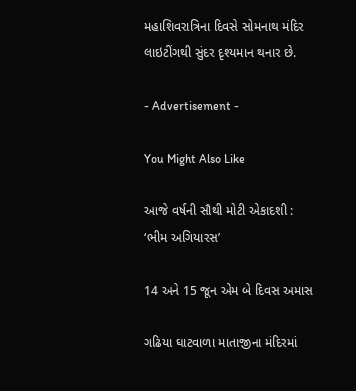મહાશિવરાત્રિના દિવસે સોમનાથ મંદિર લાઇટીંગથી સુંદર દૃશ્યમાન થનાર છે.

- Advertisement -

You Might Also Like

આજે વર્ષની સૌથી મોટી એકાદશી : ‘ભીમ અગિયારસ’

14 અને 15 જૂન એમ બે દિવસ અમાસ

ગઢિયા ઘાટવાળા માતાજીના મંદિરમાં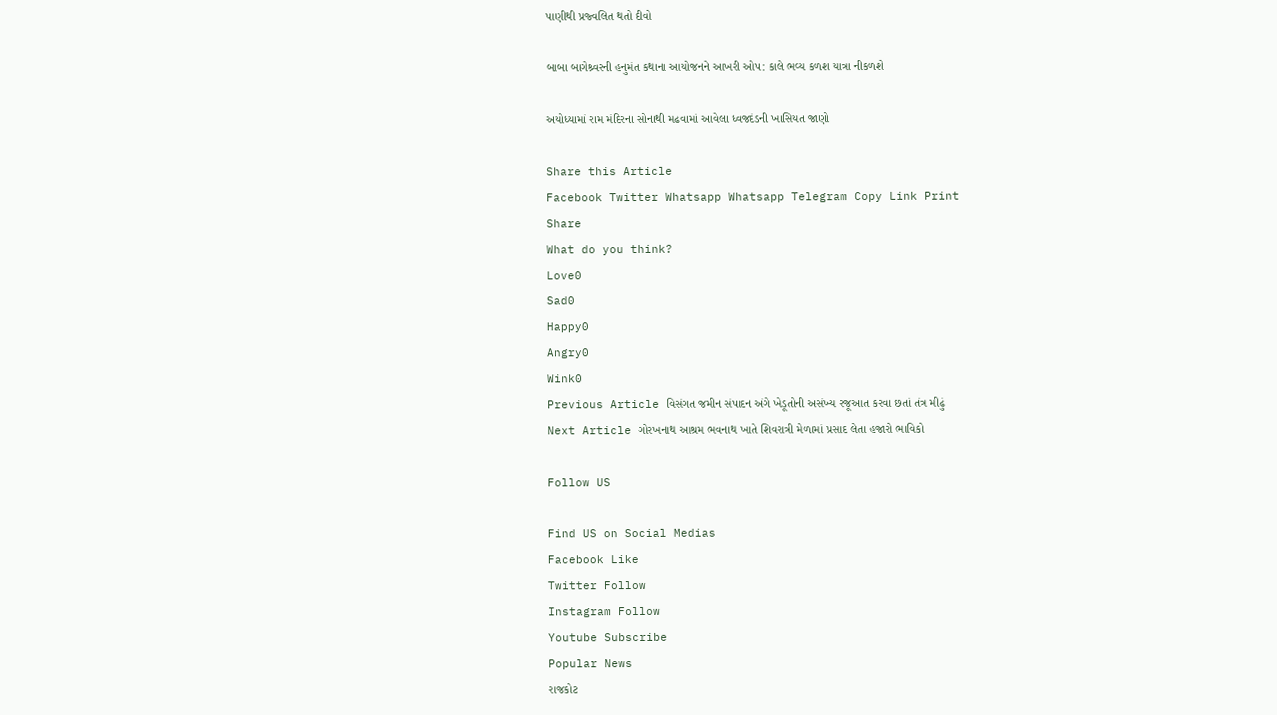પાણીથી પ્રજ્વલિત થતો દીવો

બાબા બાગેશ્ર્વરની હનુમંત કથાના આયોજનને આખરી ઓપ: કાલે ભવ્ય કળશ યાત્રા નીકળશે

અયોધ્યામાં રામ મંદિરના સોનાથી મઢવામાં આવેલા ધ્વજદંડની ખાસિયત જાણો

Share this Article
Facebook Twitter Whatsapp Whatsapp Telegram Copy Link Print
Share
What do you think?
Love0
Sad0
Happy0
Angry0
Wink0
Previous Article વિસંગત જમીન સંપાદન અંગે ખેડૂતોની અસંખ્ય રજૂઆત કરવા છતાં તંત્ર મીઢું
Next Article ગોરખનાથ આશ્રમ ભવનાથ ખાતે શિવરાત્રી મેળામાં પ્રસાદ લેતા હજારો ભાવિકો

Follow US

Find US on Social Medias
Facebook Like
Twitter Follow
Instagram Follow
Youtube Subscribe
Popular News
રાજકોટ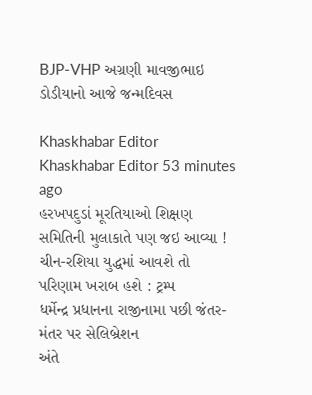BJP-VHP અગ્રણી માવજીભાઇ ડોડીયાનો આજે જન્મદિવસ

Khaskhabar Editor Khaskhabar Editor 53 minutes ago
હરખપદુડાં મૂરતિયાઓ શિક્ષણ સમિતિની મુલાકાતે પણ જઇ આવ્યા !
ચીન-રશિયા યુદ્ધમાં આવશે તો પરિણામ ખરાબ હશે : ટ્રમ્પ
ધર્મેન્દ્ર પ્રધાનના રાજીનામા પછી જંતર-મંતર પર સેલિબ્રેશન
અંતે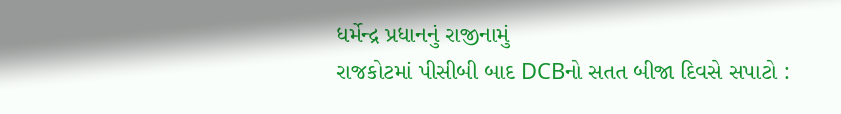ધર્મેન્દ્ર પ્રધાનનું રાજીનામું
રાજકોટમાં પીસીબી બાદ DCBનો સતત બીજા દિવસે સપાટો :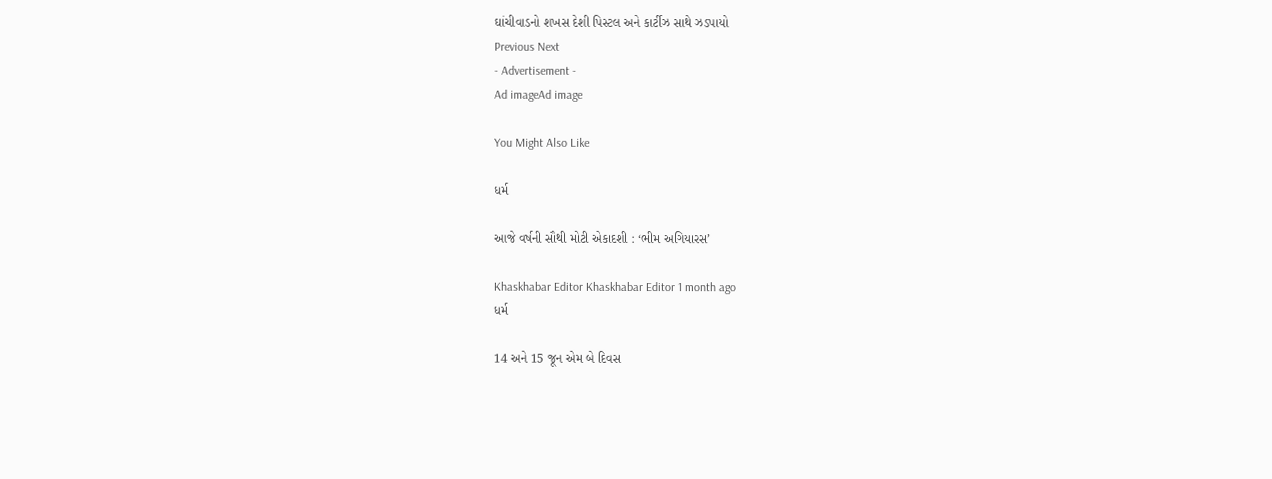ઘાંચીવાડનો શખસ દેશી પિસ્ટલ અને કાર્ટીઝ સાથે ઝડપાયો
Previous Next
- Advertisement -
Ad imageAd image

You Might Also Like

ધર્મ

આજે વર્ષની સૌથી મોટી એકાદશી : ‘ભીમ અગિયારસ’

Khaskhabar Editor Khaskhabar Editor 1 month ago
ધર્મ

14 અને 15 જૂન એમ બે દિવસ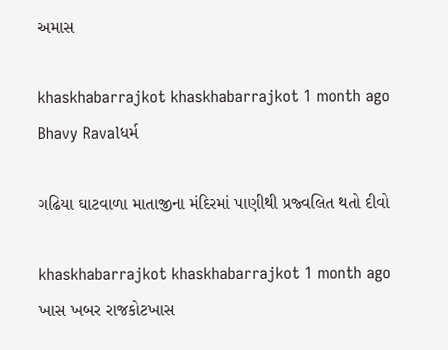અમાસ

khaskhabarrajkot khaskhabarrajkot 1 month ago
Bhavy Ravalધર્મ

ગઢિયા ઘાટવાળા માતાજીના મંદિરમાં પાણીથી પ્રજ્વલિત થતો દીવો

khaskhabarrajkot khaskhabarrajkot 1 month ago
ખાસ ખબર રાજકોટખાસ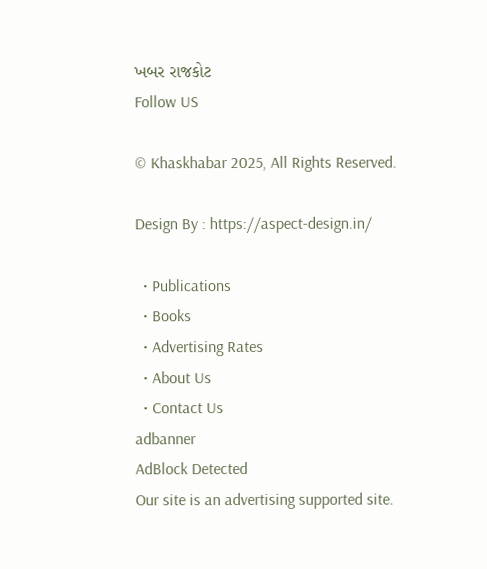ખબર રાજકોટ
Follow US

© Khaskhabar 2025, All Rights Reserved.

Design By : https://aspect-design.in/

  • Publications
  • Books
  • Advertising Rates
  • About Us
  • Contact Us
adbanner
AdBlock Detected
Our site is an advertising supported site.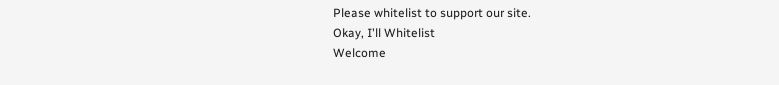Please whitelist to support our site.
Okay, I'll Whitelist
Welcome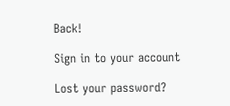Back!

Sign in to your account

Lost your password?